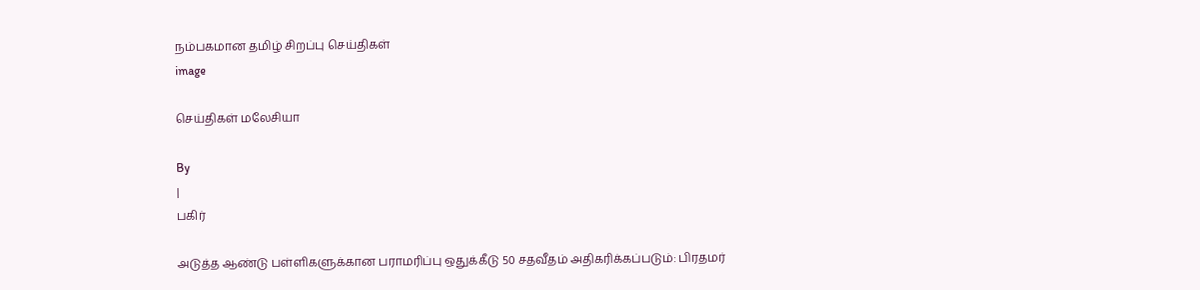நம்பகமான தமிழ் சிறப்பு செய்திகள்
image

செய்திகள் மலேசியா

By
|
பகிர்

அடுத்த ஆண்டு பள்ளிகளுக்கான பராமரிப்பு ஒதுக்கீடு 50 சதவீதம் அதிகரிக்கப்படும்: பிரதமர்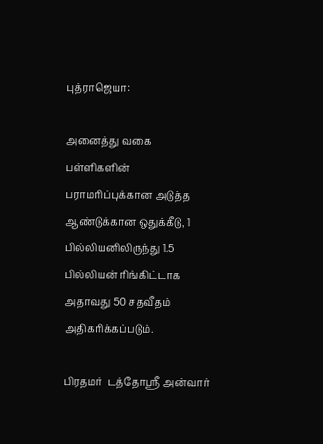புத்ராஜெயா:

அனைத்து வகை பள்ளிகளின் பராமரிப்புக்கான அடுத்த ஆண்டுக்கான ஒதுக்கீடு, 1 பில்லியனிலிருந்து 1.5 பில்லியன் ரிங்கிட்டாக அதாவது 50 சதவீதம் அதிகரிக்கப்படும்.

பிரதமர்  டத்தோஸ்ரீ அன்வார்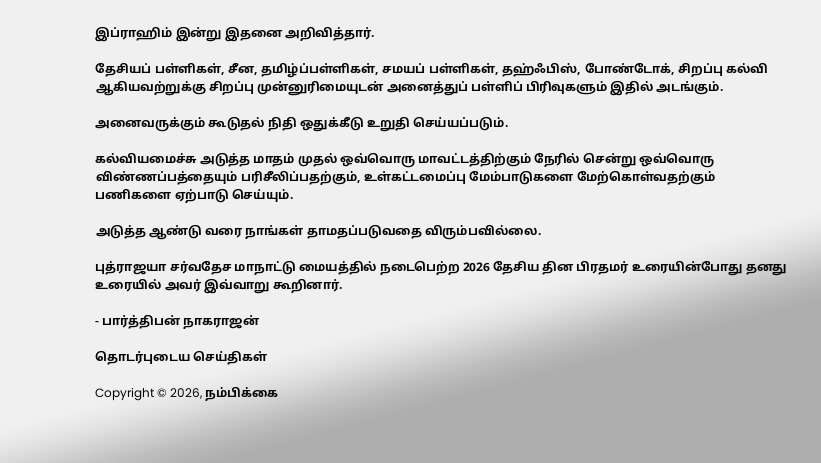இப்ராஹிம் இன்று இதனை அறிவித்தார்.

தேசியப் பள்ளிகள், சீன, தமிழ்ப்பள்ளிகள், சமயப் பள்ளிகள், தஹ்ஃபிஸ், போண்டோக், சிறப்பு கல்வி ஆகியவற்றுக்கு சிறப்பு முன்னுரிமையுடன் அனைத்துப் பள்ளிப் பிரிவுகளும் இதில் அடங்கும்.

அனைவருக்கும் கூடுதல் நிதி ஒதுக்கீடு உறுதி செய்யப்படும்.

கல்வியமைச்சு அடுத்த மாதம் முதல் ஒவ்வொரு மாவட்டத்திற்கும் நேரில் சென்று ஒவ்வொரு விண்ணப்பத்தையும் பரிசீலிப்பதற்கும், உள்கட்டமைப்பு மேம்பாடுகளை மேற்கொள்வதற்கும் பணிகளை ஏற்பாடு செய்யும்.

அடுத்த ஆண்டு வரை நாங்கள் தாமதப்படுவதை விரும்பவில்லை.

புத்ராஜயா சர்வதேச மாநாட்டு மையத்தில் நடைபெற்ற 2026 தேசிய தின பிரதமர் உரையின்போது தனது உரையில் அவர் இவ்வாறு கூறினார்.

- பார்த்திபன் நாகராஜன்

தொடர்புடைய செய்திகள்

Copyright © 2026, நம்பிக்கை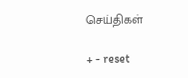செய்திகள்

+ - reset